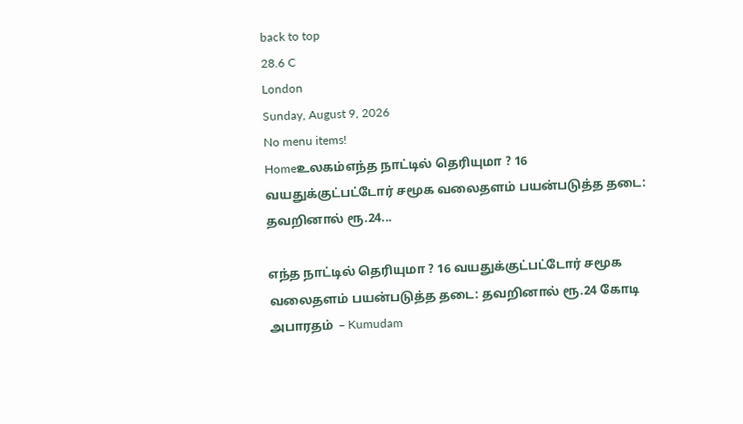back to top
28.6 C
London
Sunday, August 9, 2026
No menu items!
Homeஉலகம்எந்த நாட்டில் தெரியுமா ? 16 வயதுக்குட்பட்டோர் சமூக வலைதளம் பயன்படுத்த தடை: தவறினால் ரூ.24...

எந்த நாட்டில் தெரியுமா ? 16 வயதுக்குட்பட்டோர் சமூக வலைதளம் பயன்படுத்த தடை: தவறினால் ரூ.24 கோடி அபாரதம்  – Kumudam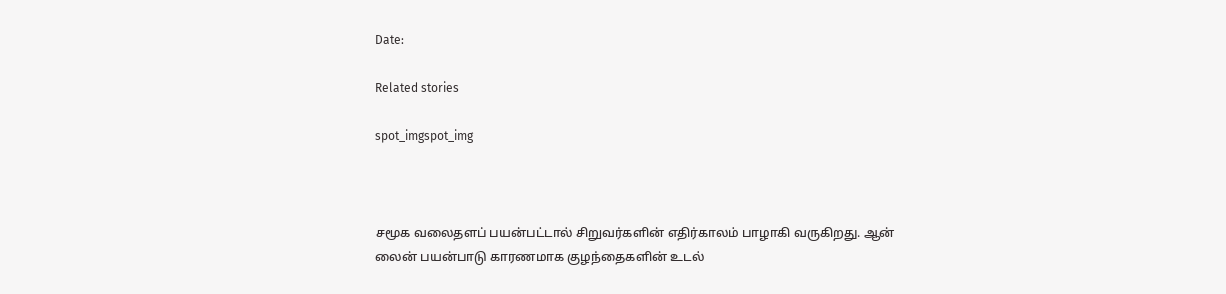Date:

Related stories

spot_imgspot_img



சமூக வலைதளப் பயன்பட்டால் சிறுவர்களின் எதிர்காலம் பாழாகி வருகிறது. ஆன் லைன் பயன்பாடு காரணமாக குழந்தைகளின் உடல்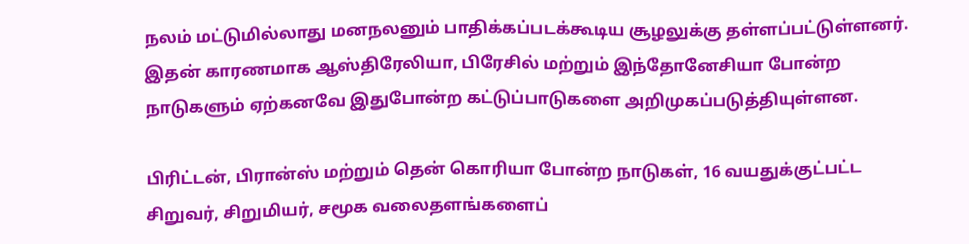நலம் மட்டுமில்லாது மனநலனும் பாதிக்கப்படக்கூடிய சூழலுக்கு தள்ளப்பட்டுள்ளனர். இதன் காரணமாக ஆஸ்திரேலியா, பிரேசில் மற்றும் இந்தோனேசியா போன்ற நாடுகளும் ஏற்கனவே இதுபோன்ற கட்டுப்பாடுகளை அறிமுகப்படுத்தியுள்ளன.

பிரிட்டன், பிரான்ஸ் மற்றும் தென் கொரியா போன்ற நாடுகள், 16 வயதுக்குட்பட்ட சிறுவர், சிறுமியர், சமூக வலைதளங்களைப்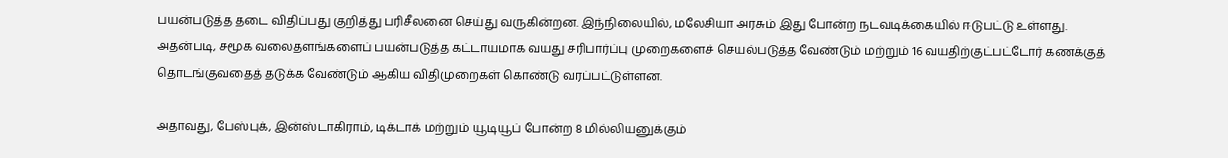பயன்படுத்த தடை விதிப்பது குறித்து பரிசீலனை செய்து வருகின்றன. இந்நிலையில், மலேசியா அரசும் இது போன்ற நடவடிக்கையில் ஈடுபட்டு உள்ளது. அதன்படி, சமூக வலைதளங்களைப் பயன்படுத்த கட்டாயமாக வயது சரிபார்ப்பு முறைகளைச் செயல்படுத்த வேண்டும் மற்றும் 16 வயதிற்குட்பட்டோர் கணக்குத் தொடங்குவதைத் தடுக்க வேண்டும் ஆகிய விதிமுறைகள் கொண்டு வரப்பட்டுள்ளன.

அதாவது, பேஸ்புக், இன்ஸ்டாகிராம், டிக்டாக் மற்றும் யூடியூப் போன்ற 8 மில்லியனுக்கும்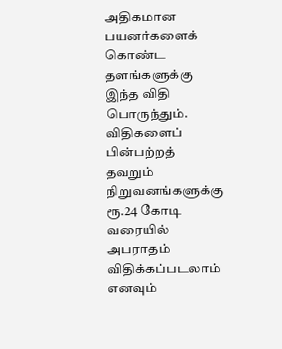அதிகமான பயனர்களைக் கொண்ட தளங்களுக்கு இந்த விதி பொருந்தும். விதிகளைப் பின்பற்றத் தவறும் நிறுவனங்களுக்கு ரூ.24 கோடி வரையில் அபராதம் விதிக்கப்படலாம் எனவும்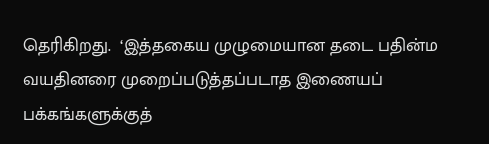தெரிகிறது.  ‘இத்தகைய முழுமையான தடை பதின்ம வயதினரை முறைப்படுத்தப்படாத இணையப் பக்கங்களுக்குத்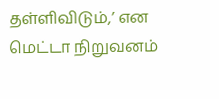தள்ளிவிடும்,’ என மெட்டா நிறுவனம்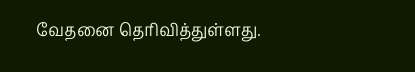வேதனை தெரிவித்துள்ளது.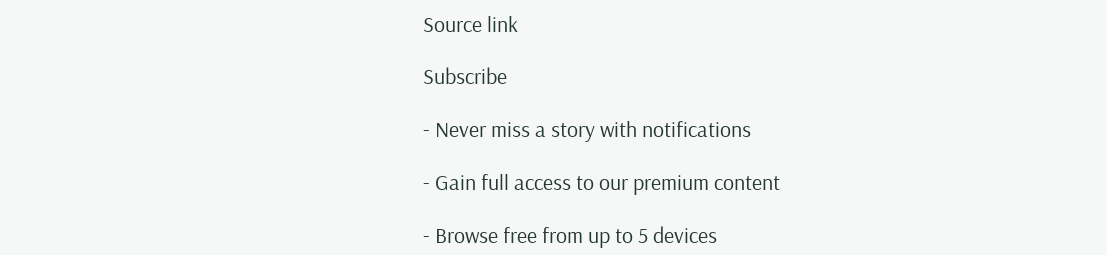Source link

Subscribe

- Never miss a story with notifications

- Gain full access to our premium content

- Browse free from up to 5 devices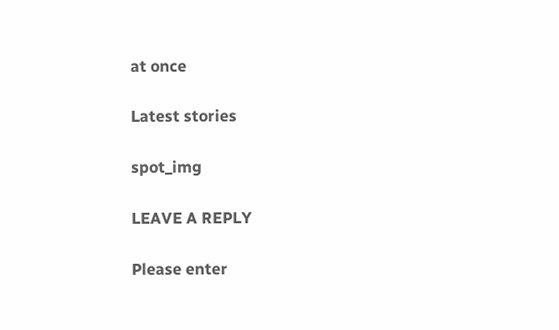at once

Latest stories

spot_img

LEAVE A REPLY

Please enter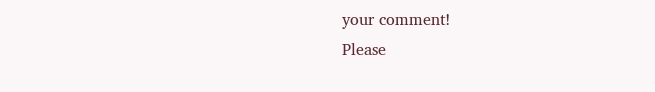your comment!
Please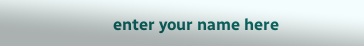enter your name here